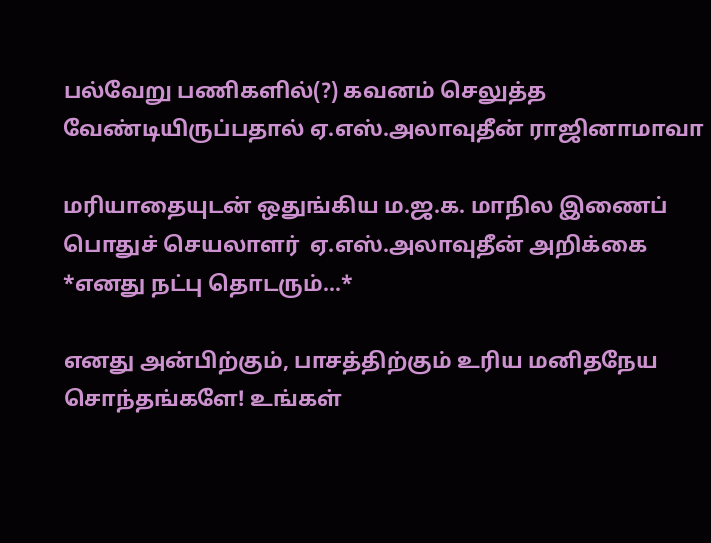பல்வேறு பணிகளில்(?) கவனம் செலுத்த வேண்டியிருப்பதால் ஏ.எஸ்.அலாவுதீன் ராஜினாமாவா

மரியாதையுடன் ஒதுங்கிய ம.ஜ.க. மாநில இணைப் பொதுச் செயலாளர்  ஏ.எஸ்.அலாவுதீன் அறிக்கை
*எனது நட்பு தொடரும்...*

எனது அன்பிற்கும், பாசத்திற்கும் உரிய மனிதநேய சொந்தங்களே! உங்கள்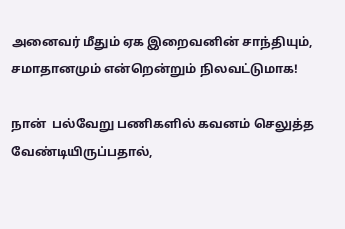அனைவர் மீதும் ஏக இறைவனின் சாந்தியும், சமாதானமும் என்றென்றும் நிலவட்டுமாக!

நான்  பல்வேறு பணிகளில் கவனம் செலுத்த வேண்டியிருப்பதால்,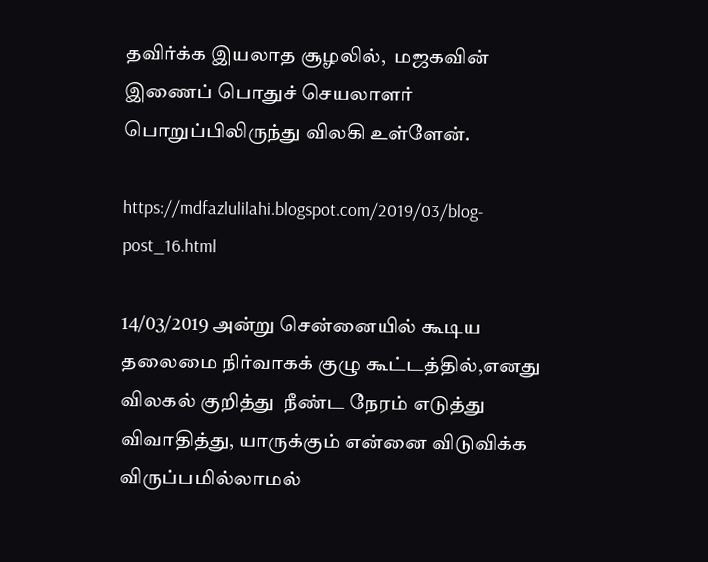தவிர்க்க இயலாத சூழலில்,  மஜகவின் இணைப் பொதுச் செயலாளர் பொறுப்பிலிருந்து விலகி உள்ளேன்.

https://mdfazlulilahi.blogspot.com/2019/03/blog-post_16.html

14/03/2019 அன்று சென்னையில் கூடிய தலைமை நிர்வாகக் குழு கூட்டத்தில்,எனது விலகல் குறித்து  நீண்ட நேரம் எடுத்து விவாதித்து, யாருக்கும் என்னை விடுவிக்க விருப்பமில்லாமல்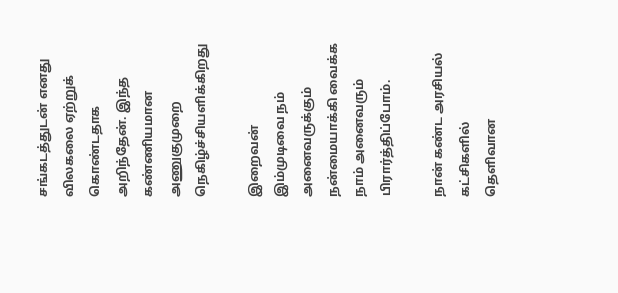சங்கடத்துடன் எனது விலகலை ஏற்றுக் கொண்டதாக அறிந்தேன். இந்த கண்ணியமான அணுகுமுறை நெகிழ்ச்சியளிக்கிறது

இறைவன் இம்முடிவை நம் அனைவருக்கும் நன்மையாக்கி வைக்க நாம் அனைவரும் பிரார்த்திப்போம்.

நான் கண்ட அரசியல் கட்சிகளில் தெளிவான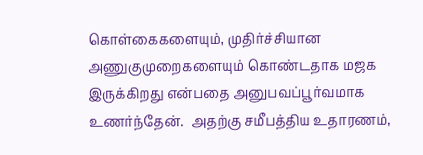கொள்கைகளையும், முதிர்ச்சியான அணுகுமுறைகளையும் கொண்டதாக மஜக இருக்கிறது என்பதை அனுபவப்பூர்வமாக உணர்ந்தேன்.  அதற்கு சமீபத்திய உதாரணம்,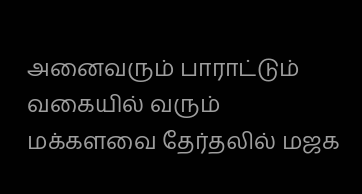அனைவரும் பாராட்டும் வகையில் வரும் மக்களவை தேர்தலில் மஜக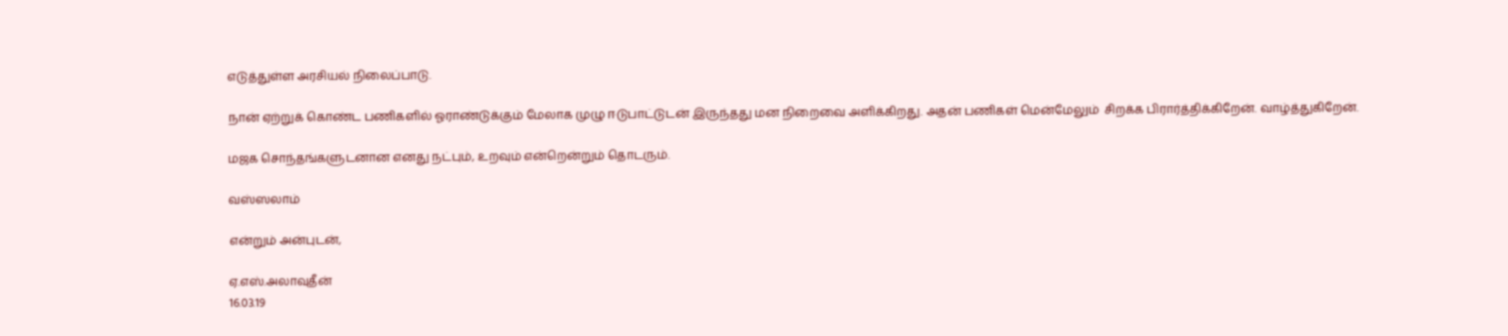எடுத்துள்ள அரசியல் நிலைப்பாடு.

நான் ஏற்றுக் கொண்ட பணிகளில் ஓராண்டுக்கும் மேலாக முழு ஈடுபாட்டுடன் இருந்தது மன நிறைவை அளிக்கிறது. அதன் பணிகள் மென்மேலும்  சிறக்க பிரார்த்திக்கிறேன். வாழ்த்துகிறேன்.

மஜக சொந்தங்களுடனான எனது நட்பும், உறவும் என்றென்றும் தொடரும்.

வஸ்ஸலாம்

என்றும் அன்புடன்,

ஏ.எஸ்.அலாவுதீன்
16.03.19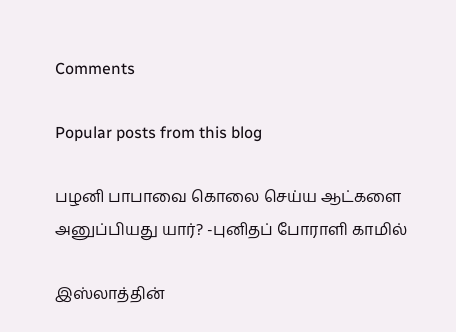Comments

Popular posts from this blog

பழனி பாபாவை கொலை செய்ய ஆட்களை அனுப்பியது யார்? -புனிதப் போராளி காமில்

இஸ்லாத்தின்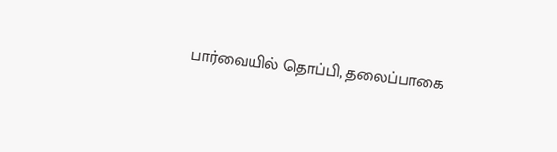பார்வையில் தொப்பி, தலைப்பாகை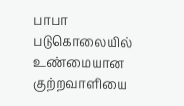பாபா படுகொலையில் உண்மையான குற்றவாளியை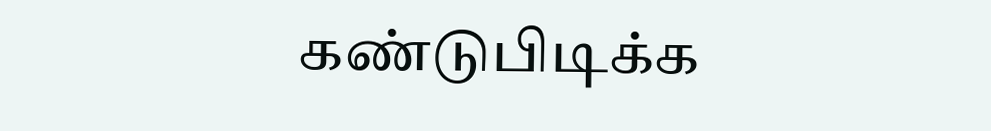கண்டுபிடிக்க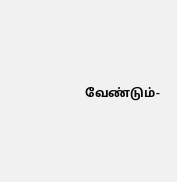வேண்டும்-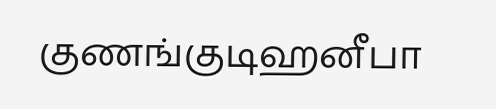குணங்குடிஹனீபா